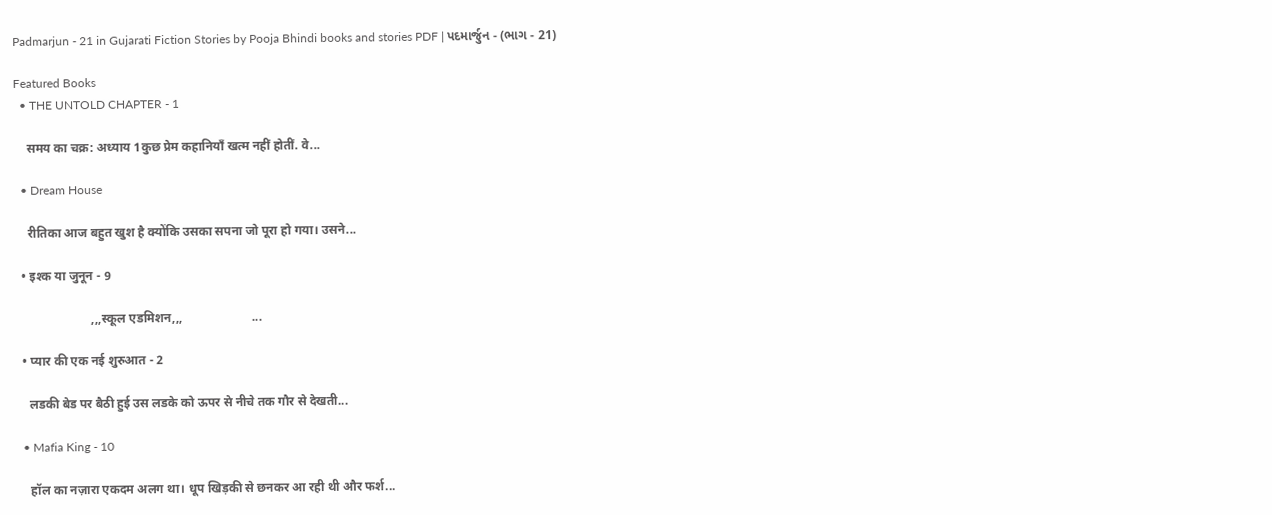Padmarjun - 21 in Gujarati Fiction Stories by Pooja Bhindi books and stories PDF | પદમાર્જુન - (ભાગ - 21)

Featured Books
  • THE UNTOLD CHAPTER - 1

    समय का चक्र: अध्याय 1कुछ प्रेम कहानियाँ खत्म नहीं होतीं. वे...

  • Dream House

    रीतिका आज बहुत खुश है क्योंकि उसका सपना जो पूरा हो गया। उसने...

  • इश्क या जुनून - 9

                        ,,,स्कूल एडमिशन,,,                      ...

  • प्यार की एक नई शुरुआत - 2

    लडकी बेड पर बैठी हुई उस लडके को ऊपर से नीचे तक गौर से देखती...

  • Mafia King - 10

    हॉल का नज़ारा एकदम अलग था। धूप खिड़की से छनकर आ रही थी और फर्श...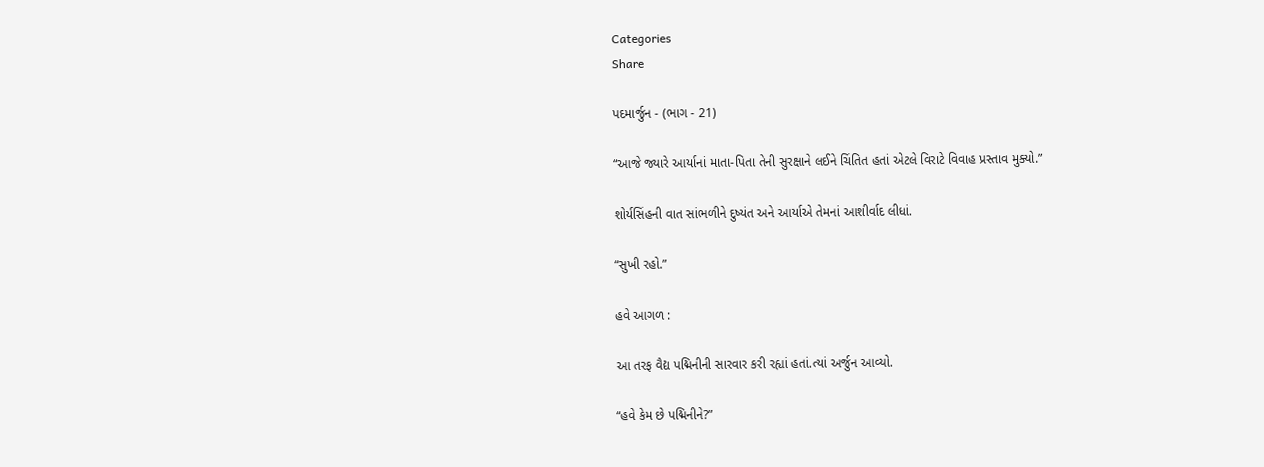Categories
Share

પદમાર્જુન - (ભાગ - 21)

“આજે જ્યારે આર્યાનાં માતા-પિતા તેની સુરક્ષાને લઈને ચિંતિત હતાં એટલે વિરાટે વિવાહ પ્રસ્તાવ મુક્યો.”

શોર્યસિંહની વાત સાંભળીને દુષ્યંત અને આર્યાએ તેમનાં આશીર્વાદ લીધાં.

“સુખી રહો.”

હવે આગળ :

આ તરફ વૈદ્ય પદ્મિનીની સારવાર કરી રહ્યાં હતાં.ત્યાં અર્જુન આવ્યો.

“હવે કેમ છે પદ્મિનીને?”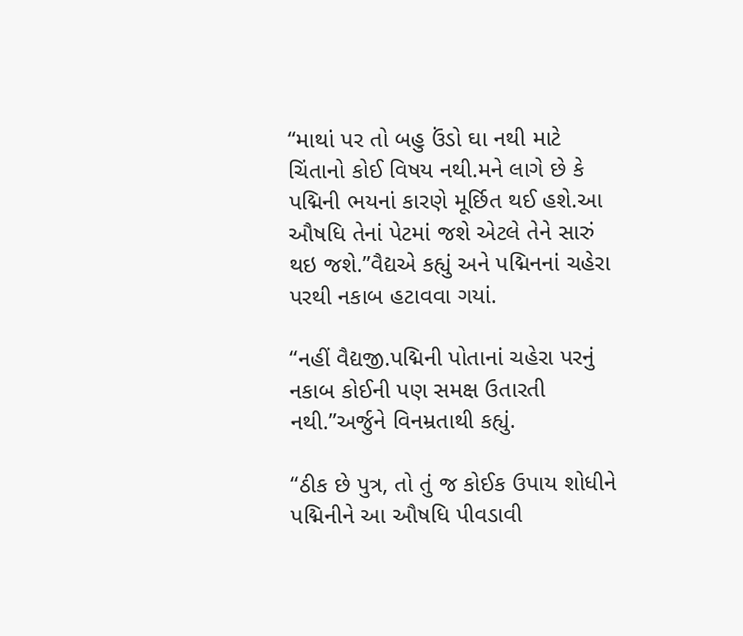“માથાં પર તો બહુ ઉંડો ઘા નથી માટે ચિંતાનો કોઈ વિષય નથી.મને લાગે છે કે પદ્મિની ભયનાં કારણે મૂર્છિત થઈ હશે.આ ઔષધિ તેનાં પેટમાં જશે એટલે તેને સારું થઇ જશે.”વૈદ્યએ કહ્યું અને પદ્મિનનાં ચહેરા પરથી નકાબ હટાવવા ગયાં.

“નહીં વૈદ્યજી.પદ્મિની પોતાનાં ચહેરા પરનું નકાબ કોઈની પણ સમક્ષ ઉતારતી નથી.”અર્જુને વિનમ્રતાથી કહ્યું.

“ઠીક છે પુત્ર, તો તું જ કોઈક ઉપાય શોધીને પદ્મિનીને આ ઔષધિ પીવડાવી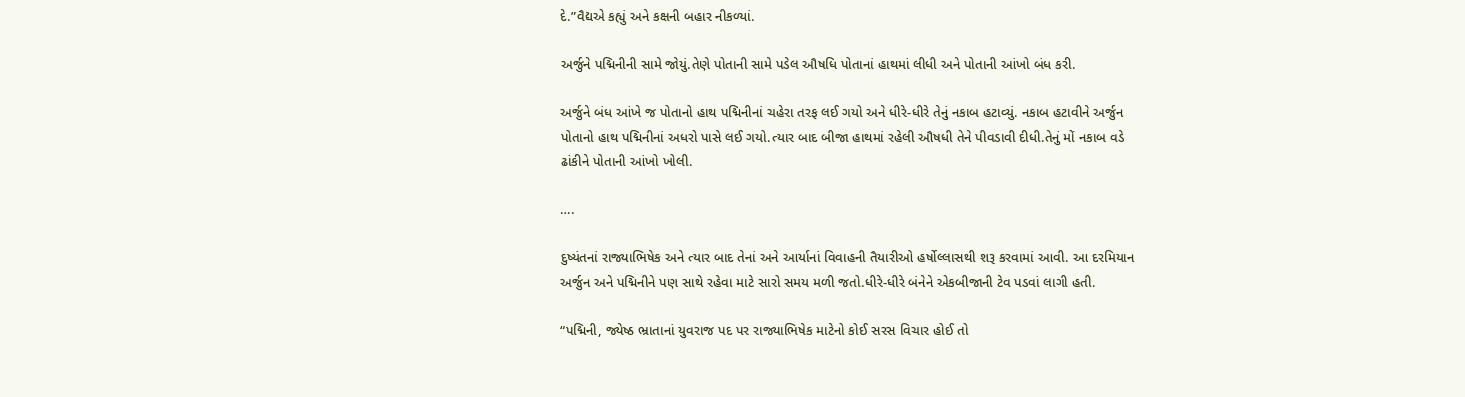દે.”વૈદ્યએ કહ્યું અને કક્ષની બહાર નીકળ્યાં.

અર્જુને પદ્મિનીની સામે જોયું.તેણે પોતાની સામે પડેલ ઔષધિ પોતાનાં હાથમાં લીધી અને પોતાની આંખો બંધ કરી.

અર્જુને બંધ આંખે જ પોતાનો હાથ પદ્મિનીનાં ચહેરા તરફ લઈ ગયો અને ધીરે-ધીરે તેનું નકાબ હટાવ્યું. નકાબ હટાવીને અર્જુન પોતાનો હાથ પદ્મિનીનાં અધરો પાસે લઈ ગયો.ત્યાર બાદ બીજા હાથમાં રહેલી ઔષધી તેને પીવડાવી દીધી.તેનું મોં નકાબ વડે ઢાંકીને પોતાની આંખો ખોલી.

….

દુષ્યંતનાં રાજ્યાભિષેક અને ત્યાર બાદ તેનાં અને આર્યાનાં વિવાહની તૈયારીઓ હર્ષોલ્લાસથી શરૂ કરવામાં આવી. આ દરમિયાન અર્જુન અને પદ્મિનીને પણ સાથે રહેવા માટે સારો સમય મળી જતો.ધીરે-ધીરે બંનેને એકબીજાની ટેવ પડવાં લાગી હતી.

“પદ્મિની, જ્યેષ્ઠ ભ્રાતાનાં યુવરાજ પદ પર રાજ્યાભિષેક માટેનો કોઈ સરસ વિચાર હોઈ તો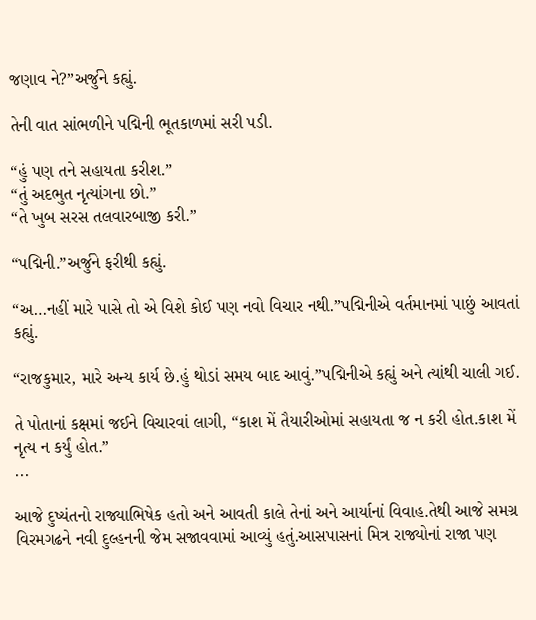જણાવ ને?”અર્જુને કહ્યું.

તેની વાત સાંભળીને પદ્મિની ભૂતકાળમાં સરી પડી.

“હું પણ તને સહાયતા કરીશ.”
“તું અદભુત નૃત્યાંગના છો.”
“તે ખુબ સરસ તલવારબાજી કરી.”

“પદ્મિની.”અર્જુને ફરીથી કહ્યું.

“અ…નહીં મારે પાસે તો એ વિશે કોઈ પણ નવો વિચાર નથી.”પદ્મિનીએ વર્તમાનમાં પાછું આવતાં કહ્યું.

“રાજકુમાર, મારે અન્ય કાર્ય છે.હું થોડાં સમય બાદ આવું.”પદ્મિનીએ કહ્યું અને ત્યાંથી ચાલી ગઈ.

તે પોતાનાં કક્ષમાં જઈને વિચારવાં લાગી, “કાશ મેં તૈયારીઓમાં સહાયતા જ ન કરી હોત.કાશ મેં નૃત્ય ન કર્યું હોત.”
...

આજે દુષ્યંતનો રાજ્યાભિષેક હતો અને આવતી કાલે તેનાં અને આર્યાનાં વિવાહ.તેથી આજે સમગ્ર વિરમગઢને નવી દુલ્હનની જેમ સજાવવામાં આવ્યું હતું.આસપાસનાં મિત્ર રાજ્યોનાં રાજા પણ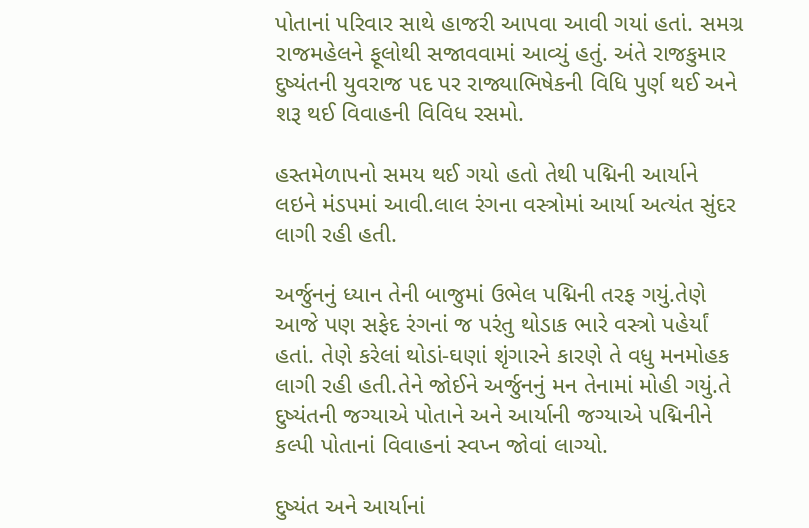પોતાનાં પરિવાર સાથે હાજરી આપવા આવી ગયાં હતાં. સમગ્ર રાજમહેલને ફૂલોથી સજાવવામાં આવ્યું હતું. અંતે રાજકુમાર દુષ્યંતની યુવરાજ પદ પર રાજ્યાભિષેકની વિધિ પુર્ણ થઈ અને શરૂ થઈ વિવાહની વિવિધ રસમો.

હસ્તમેળાપનો સમય થઈ ગયો હતો તેથી પદ્મિની આર્યાને લઇને મંડપમાં આવી.લાલ રંગના વસ્ત્રોમાં આર્યા અત્યંત સુંદર લાગી રહી હતી.

અર્જુનનું ધ્યાન તેની બાજુમાં ઉભેલ પદ્મિની તરફ ગયું.તેણે આજે પણ સફેદ રંગનાં જ પરંતુ થોડાક ભારે વસ્ત્રો પહેર્યાં હતાં. તેણે કરેલાં થોડાં-ઘણાં શૃંગારને કારણે તે વધુ મનમોહક લાગી રહી હતી.તેને જોઈને અર્જુનનું મન તેનામાં મોહી ગયું.તે દુષ્યંતની જગ્યાએ પોતાને અને આર્યાની જગ્યાએ પદ્મિનીને કલ્પી પોતાનાં વિવાહનાં સ્વપ્ન જોવાં લાગ્યો.

દુષ્યંત અને આર્યાનાં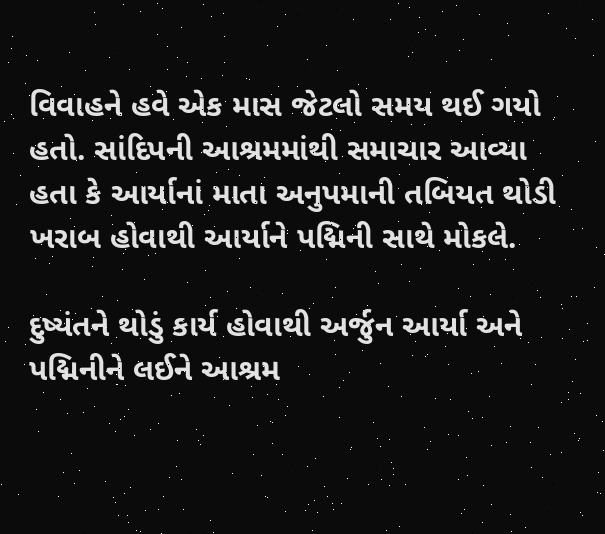વિવાહને હવે એક માસ જેટલો સમય થઈ ગયો હતો. સાંદિપની આશ્રમમાંથી સમાચાર આવ્યા હતા કે આર્યાનાં માતા અનુપમાની તબિયત થોડી ખરાબ હોવાથી આર્યાને પદ્મિની સાથે મોકલે.

દુષ્યંતને થોડું કાર્ય હોવાથી અર્જુન આર્યા અને પદ્મિનીને લઈને આશ્રમ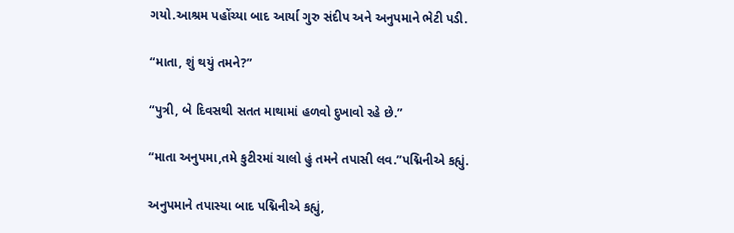ગયો.આશ્રમ પહોંચ્યા બાદ આર્યા ગુરુ સંદીપ અને અનુપમાને ભેટી પડી.

“માતા, શું થયું તમને?”

“પુત્રી, બે દિવસથી સતત માથામાં હળવો દુખાવો રહે છે.”

“માતા અનુપમા,તમે કુટીરમાં ચાલો હું તમને તપાસી લવ.”પદ્મિનીએ કહ્યું.

અનુપમાને તપાસ્યા બાદ પદ્મિનીએ કહ્યું,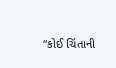“કોઈ ચિંતાની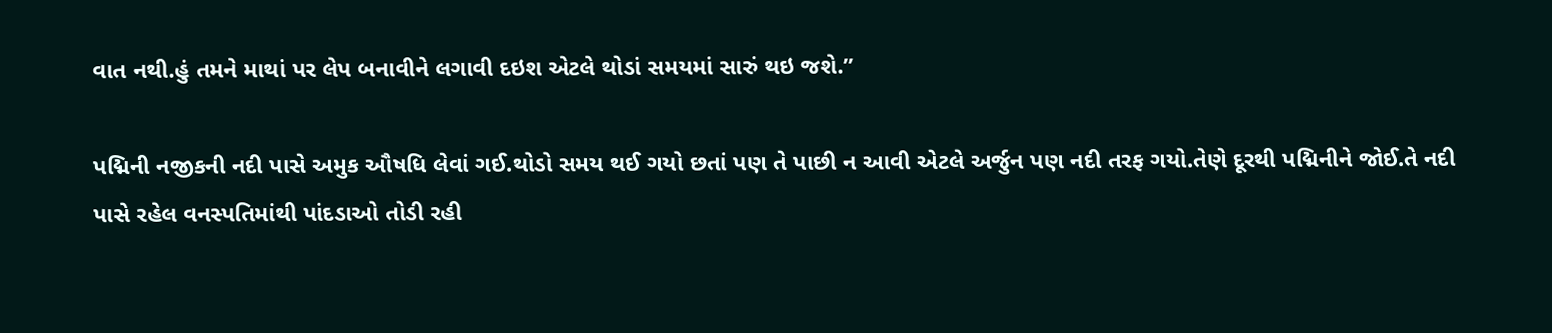વાત નથી.હું તમને માથાં પર લેપ બનાવીને લગાવી દઇશ એટલે થોડાં સમયમાં સારું થઇ જશે.”

પદ્મિની નજીકની નદી પાસે અમુક ઔષધિ લેવાં ગઈ.થોડો સમય થઈ ગયો છતાં પણ તે પાછી ન આવી એટલે અર્જુન પણ નદી તરફ ગયો.તેણે દૂરથી પદ્મિનીને જોઈ.તે નદી પાસે રહેલ વનસ્પતિમાંથી પાંદડાઓ તોડી રહી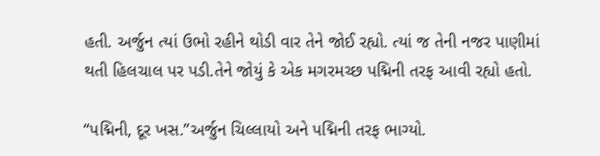હતી. અર્જુન ત્યાં ઉભો રહીને થોડી વાર તેને જોઈ રહ્યો. ત્યાં જ તેની નજર પાણીમાં થતી હિલચાલ પર પડી.તેને જોયું કે એક મગરમચ્છ પદ્મિની તરફ આવી રહ્યો હતો.

“પદ્મિની, દૂર ખસ.”અર્જુન ચિલ્લાયો અને પદ્મિની તરફ ભાગ્યો.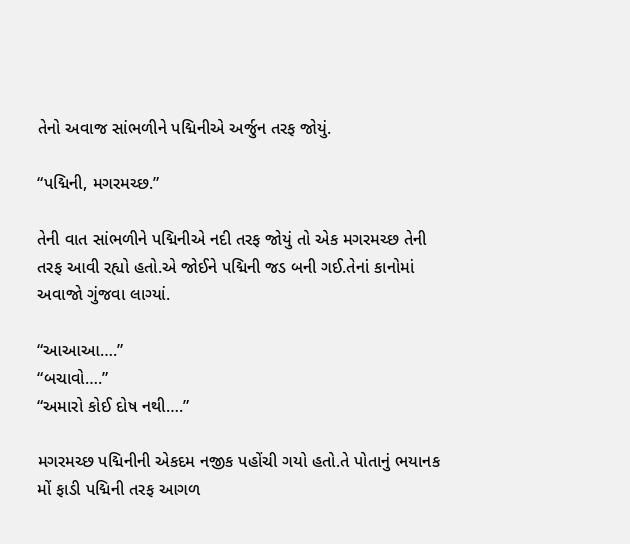તેનો અવાજ સાંભળીને પદ્મિનીએ અર્જુન તરફ જોયું.

“પદ્મિની, મગરમચ્છ.”

તેની વાત સાંભળીને પદ્મિનીએ નદી તરફ જોયું તો એક મગરમચ્છ તેની તરફ આવી રહ્યો હતો.એ જોઈને પદ્મિની જડ બની ગઈ.તેનાં કાનોમાં અવાજો ગુંજવા લાગ્યાં.

“આઆઆ….”
“બચાવો….”
“અમારો કોઈ દોષ નથી….”

મગરમચ્છ પદ્મિનીની એકદમ નજીક પહોંચી ગયો હતો.તે પોતાનું ભયાનક મોં ફાડી પદ્મિની તરફ આગળ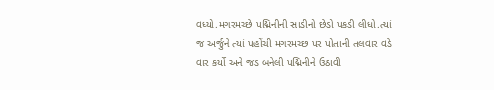વધ્યો.મગરમચ્છે પદ્મિનીની સાડીનો છેડો પકડી લીધો.ત્યાં જ અર્જુને ત્યાં પહોંચી મગરમચ્છ પર પોતાની તલવાર વડે વાર કર્યો અને જડ બનેલી પદ્મિનીને ઉઠાવી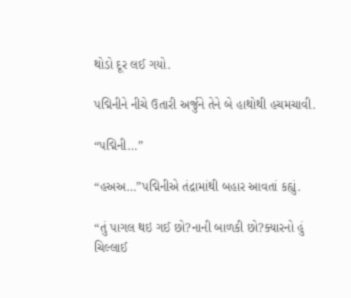થોડો દૂર લઈ ગયો.

પદ્મિનીને નીચે ઉતારી અર્જુને તેને બે હાથોથી હચમચાવી.

“પદ્મિની…”

“હઅઅ…”પદ્મિનીએ તંદ્રામાંથી બહાર આવતાં કહ્યું.

“તું પાગલ થઇ ગઈ છો?નાની બાળકી છો?ક્યારનો હું ચિલ્લાઈ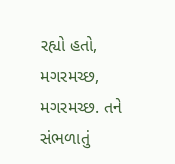રહ્યો હતો, મગરમચ્છ, મગરમચ્છ. તને સંભળાતું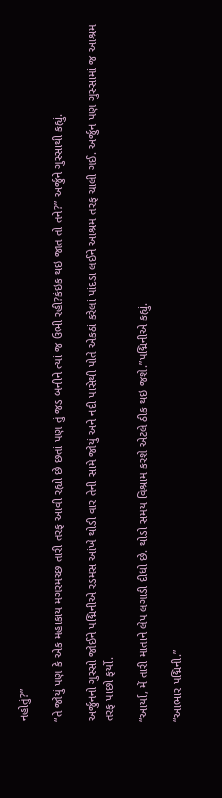નહોતું?”

“તે જોયું પણ કે એક મહાકાય મગરમચ્છ તારી તરફ આવી રહ્યો છે છતાં પણ તું જડ બનીને ત્યાં જ ઉભી રહી?કંઇક થઇ જાત તો તને?” અર્જુને ગુસ્સાથી કહ્યું.

અર્જુનનો ગુસ્સો જોઈને પદ્મિનીએ રડમસ આંખે થોડી વાર તેની સામે જોયું અને નદી પાસેથી પોતે એકઠાં કરેલાં પાંદડા લઈને આશ્રમ તરફ ચાલી ગઈ. અર્જુન પણ ગુસ્સામાં જ આશ્રમ તરફ પાછો ફર્યો.

“આર્યા, મેં તારી માતાને લેપ લગાડી દીધો છે. થોડો સમય વિશ્રામ કરશે એટલે ઠીક થઇ જશે.”પદ્મિનીએ કહ્યું.

“આભાર પદ્મિની.”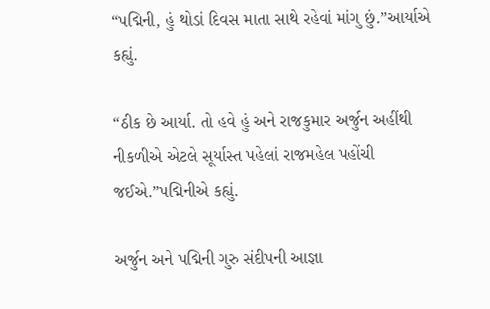“પદ્મિની, હું થોડાં દિવસ માતા સાથે રહેવાં માંગુ છું.”આર્યાએ કહ્યું.

“ઠીક છે આર્યા. તો હવે હું અને રાજકુમાર અર્જુન અહીંથી નીકળીએ એટલે સૂર્યાસ્ત પહેલાં રાજમહેલ પહોંચી જઈએ.”પદ્મિનીએ કહ્યું.

અર્જુન અને પદ્મિની ગુરુ સંદીપની આજ્ઞા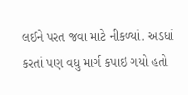લઈને પરત જવા માટે નીકળ્યાં. અડધાં કરતાં પણ વધુ માર્ગ કપાઇ ગયો હતો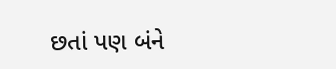છતાં પણ બંને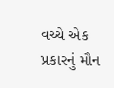વચ્ચે એક પ્રકારનું મૌન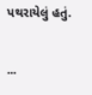પથરાયેલું હતું.

...